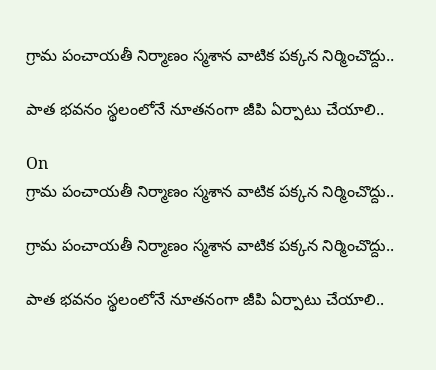గ్రామ పంచాయతీ నిర్మాణం స్మశాన వాటిక పక్కన నిర్మించొద్దు..

పాత భవనం స్థలంలోనే నూతనంగా జీపి ఏర్పాటు చేయాలి..

On
గ్రామ పంచాయతీ నిర్మాణం స్మశాన వాటిక పక్కన నిర్మించొద్దు..

గ్రామ పంచాయతీ నిర్మాణం స్మశాన వాటిక పక్కన నిర్మించొద్దు..

పాత భవనం స్థలంలోనే నూతనంగా జీపి ఏర్పాటు చేయాలి..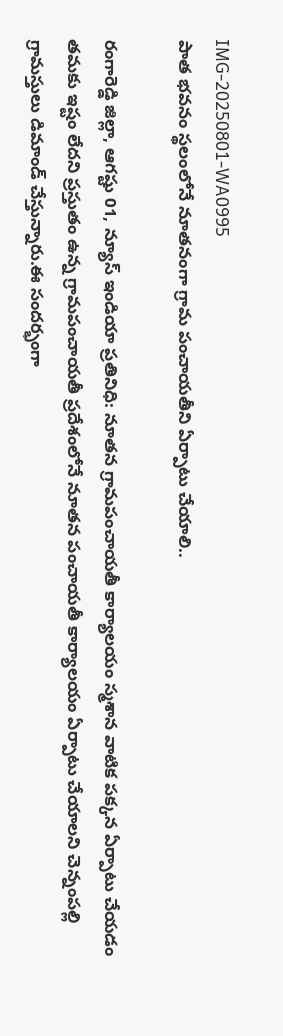IMG-20250801-WA0995
పాత భవనం స్థలంలోనే నూతనంగా గ్రామ పంచాయతీని ఏర్పాటు చేయాలి..

రంగారెడ్డి జిల్లా, ఆగష్టు 01, న్యూస్ ఇండియా ప్రతినిధి: నూతన గ్రామపంచాయతీ కార్యాలయం స్మశాన వాటిక పక్కన ఏర్పాటు చేయడం తమకు ఇష్టం లేదని ప్రస్తుతం ఉన్న గ్రామపంచాయతీ ప్రదేశంలోనే నూతన పంచాయతీ కార్యాలయం ఏర్పాటు చేయాలని చెన్నంపల్లి గ్రామస్తులు డిమాండ్ చేస్తున్నారు.ఈ సందర్భంగా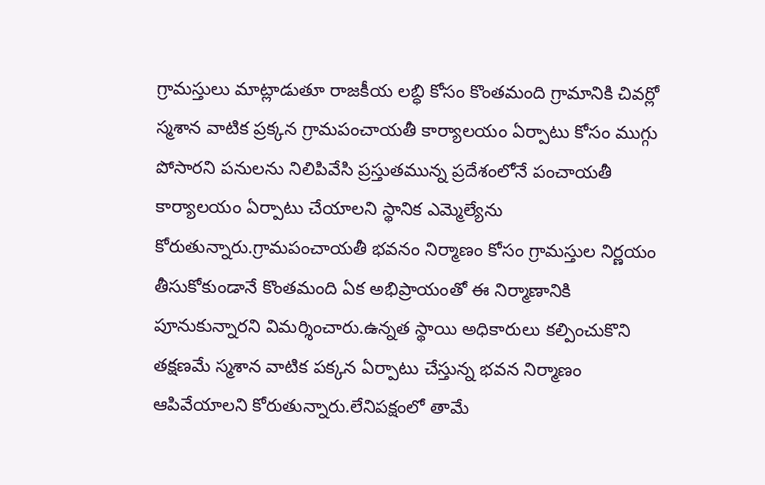గ్రామస్తులు మాట్లాడుతూ రాజకీయ లబ్ధి కోసం కొంతమంది గ్రామానికి చివర్లో స్మశాన వాటిక ప్రక్కన గ్రామపంచాయతీ కార్యాలయం ఏర్పాటు కోసం ముగ్గు పోసారని పనులను నిలిపివేసి ప్రస్తుతమున్న ప్రదేశంలోనే పంచాయతీ కార్యాలయం ఏర్పాటు చేయాలని స్థానిక ఎమ్మెల్యేను కోరుతున్నారు.గ్రామపంచాయతీ భవనం నిర్మాణం కోసం గ్రామస్తుల నిర్ణయం తీసుకోకుండానే కొంతమంది ఏక అభిప్రాయంతో ఈ నిర్మాణానికి పూనుకున్నారని విమర్శించారు.ఉన్నత స్థాయి అధికారులు కల్పించుకొని తక్షణమే స్మశాన వాటిక పక్కన ఏర్పాటు చేస్తున్న భవన నిర్మాణం ఆపివేయాలని కోరుతున్నారు.లేనిపక్షంలో తామే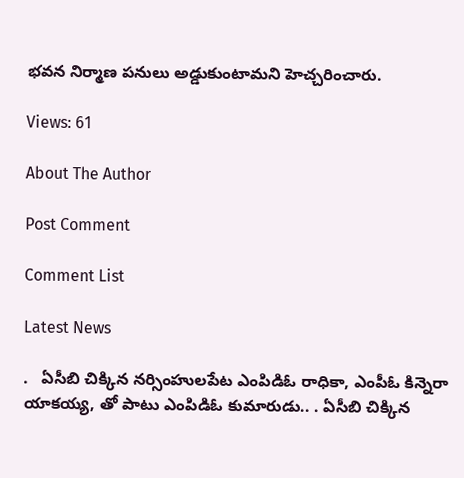భవన నిర్మాణ పనులు అడ్డుకుంటామని హెచ్చరించారు.

Views: 61

About The Author

Post Comment

Comment List

Latest News

.   ఏసీబి చిక్కిన నర్సింహులపేట ఎంపిడిఓ రాధికా, ఎంపీఓ కిన్నెరా యాకయ్య, తో పాటు ఎంపిడిఓ కుమారుడు.. . ఏసీబి చిక్కిన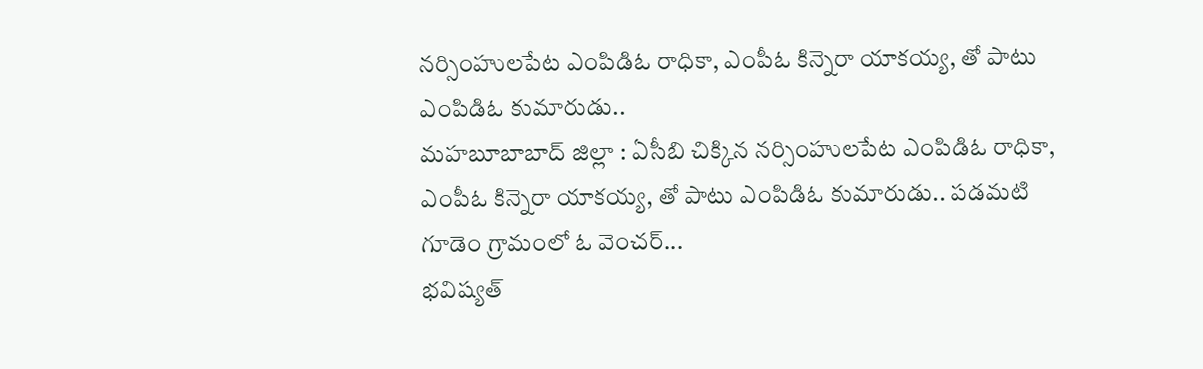నర్సింహులపేట ఎంపిడిఓ రాధికా, ఎంపీఓ కిన్నెరా యాకయ్య, తో పాటు ఎంపిడిఓ కుమారుడు..
మహబూబాబాద్ జిల్లా : ఏసీబి చిక్కిన నర్సింహులపేట ఎంపిడిఓ రాధికా, ఎంపీఓ కిన్నెరా యాకయ్య, తో పాటు ఎంపిడిఓ కుమారుడు.. పడమటి గూడెం గ్రామంలో ఓ వెంచర్...
భవిష్యత్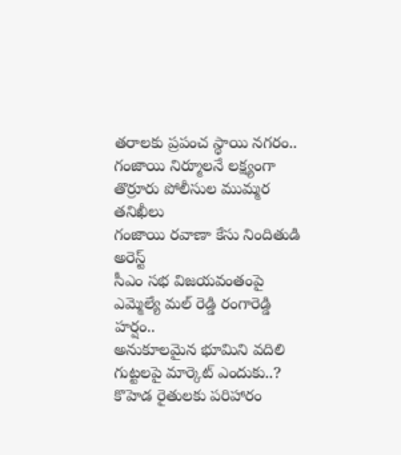తరాలకు ప్రపంచ స్థాయి నగరం..
గంజాయి నిర్మూలనే లక్ష్యంగా తొర్రూరు పోలీసుల ముమ్మర తనిఖీలు
గంజాయి రవాణా కేసు నిందితుడి అరెస్ట్
సీఎం సభ విజయవంతంపై ఎమ్మెల్యే మల్ రెడ్డి రంగారెడ్డి హర్షం..
అనుకూలమైన భూమిని వదిలి గుట్టలపై మార్కెట్ ఎందుకు..?
కొహెడ రైతులకు పరిహారం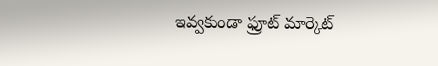ఇవ్వకుండా ఫ్రూట్ మార్కెట్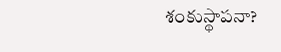శంకుస్థాపనా?